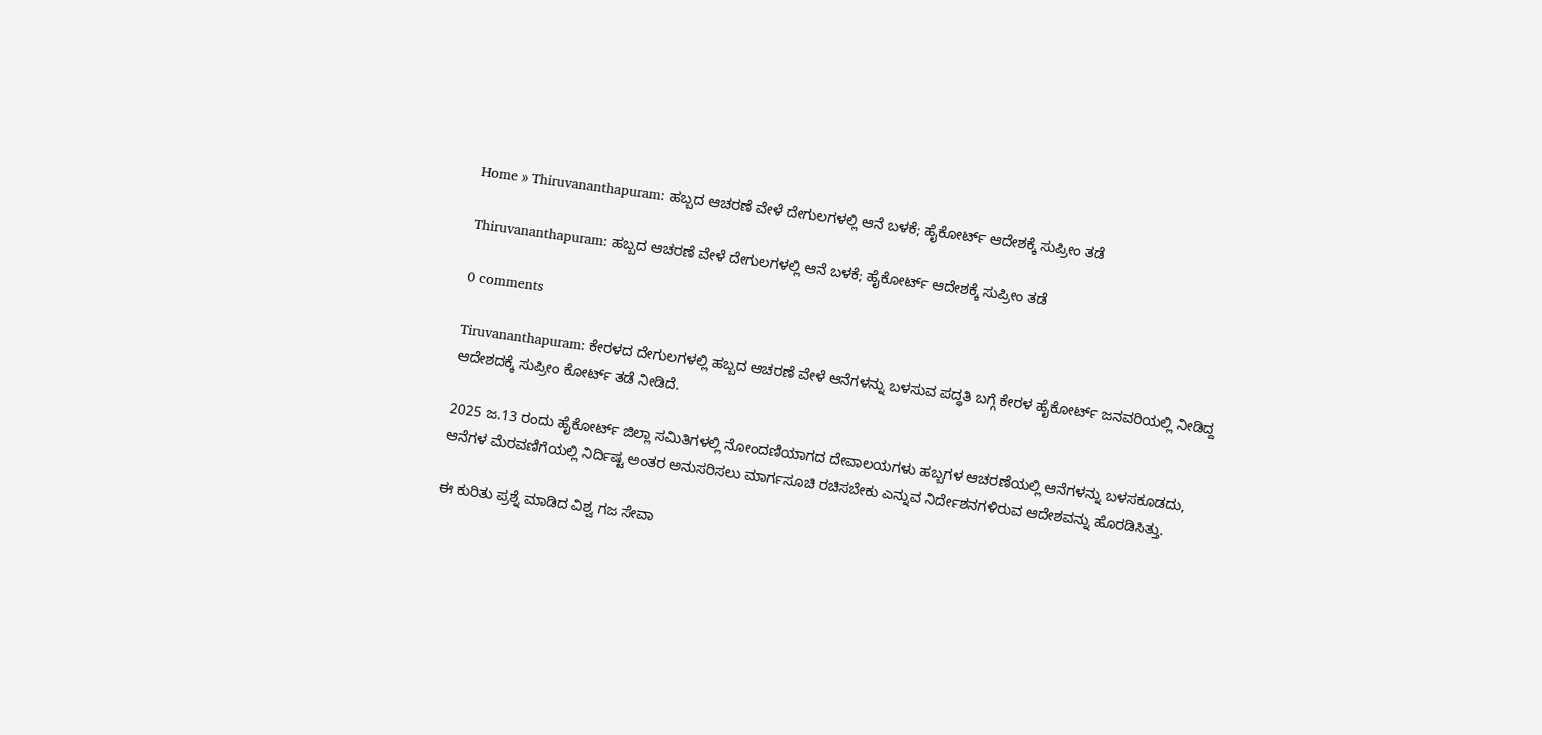Home » Thiruvananthapuram: ಹಬ್ಬದ ಆಚರಣೆ ವೇಳೆ ದೇಗುಲಗಳಲ್ಲಿ ಆನೆ ಬಳಕೆ; ಹೈಕೋರ್ಟ್‌ ಆದೇಶಕ್ಕೆ ಸುಪ್ರೀಂ ತಡೆ

Thiruvananthapuram: ಹಬ್ಬದ ಆಚರಣೆ ವೇಳೆ ದೇಗುಲಗಳಲ್ಲಿ ಆನೆ ಬಳಕೆ; ಹೈಕೋರ್ಟ್‌ ಆದೇಶಕ್ಕೆ ಸುಪ್ರೀಂ ತಡೆ

0 comments

Tiruvananthapuram: ಕೇರಳದ ದೇಗುಲಗಳಲ್ಲಿ ಹಬ್ಬದ ಆಚರಣೆ ವೇಳೆ ಆನೆಗಳನ್ನು ಬಳಸುವ ಪದ್ಧತಿ ಬಗ್ಗೆ ಕೇರಳ ಹೈಕೋರ್ಟ್‌ ಜನವರಿಯಲ್ಲಿ ನೀಡಿದ್ದ ಆದೇಶದಕ್ಕೆ ಸುಪ್ರೀಂ ಕೋರ್ಟ್‌ ತಡೆ ನೀಡಿದೆ.

2025 ಜ.13 ರಂದು ಹೈಕೋರ್ಟ್‌ ಜಿಲ್ಲಾ ಸಮಿತಿಗಳಲ್ಲಿ ನೋಂದಣಿಯಾಗದ ದೇವಾಲಯಗಳು ಹಬ್ಬಗಳ ಆಚರಣೆಯಲ್ಲಿ ಆನೆಗಳನ್ನು ಬಳಸಕೂಡದು, ಆನೆಗಳ ಮೆರವಣಿಗೆಯಲ್ಲಿ ನಿರ್ದಿಷ್ಟ ಅಂತರ ಅನುಸರಿಸಲು ಮಾರ್ಗಸೂಚಿ ರಚಿಸಬೇಕು ಎನ್ನುವ ನಿರ್ದೇಶನಗಳಿರುವ ಆದೇಶವನ್ನು ಹೊರಡಿಸಿತ್ತು.

ಈ ಕುರಿತು ಪ್ರಶ್ನೆ ಮಾಡಿದ ವಿಶ್ವ ಗಜ ಸೇವಾ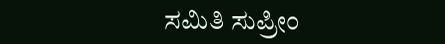ಸಮಿತಿ ಸುಪ್ರೀಂ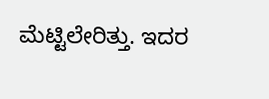ಮೆಟ್ಟಿಲೇರಿತ್ತು. ಇದರ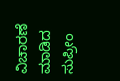ವಿಚಾರಣೆ ಮಾಡಿದ ಸುಪ್ರೀಂ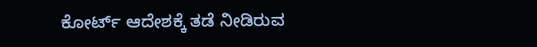ಕೋರ್ಟ್‌ ಆದೇಶಕ್ಕೆ ತಡೆ ನೀಡಿರುವ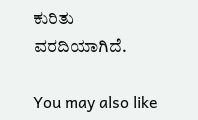ಕುರಿತು ವರದಿಯಾಗಿದೆ.

You may also like